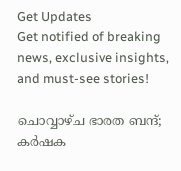Get Updates
Get notified of breaking news, exclusive insights, and must-see stories!

ചൊവ്വാഴ്ച ഭാരത ബന്ദ്; കര്‍ഷക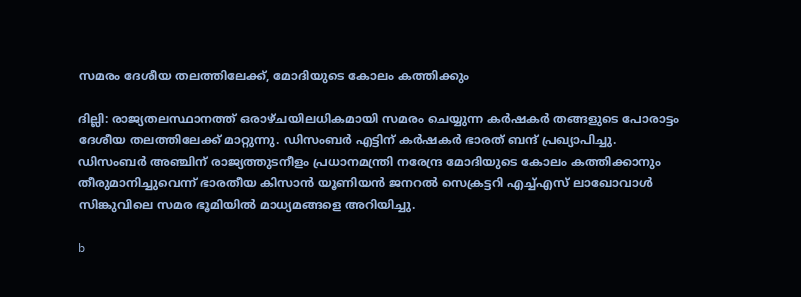സമരം ദേശീയ തലത്തിലേക്ക്, മോദിയുടെ കോലം കത്തിക്കും

ദില്ലി: രാജ്യതലസ്ഥാനത്ത് ഒരാഴ്ചയിലധികമായി സമരം ചെയ്യുന്ന കര്‍ഷകര്‍ തങ്ങളുടെ പോരാട്ടം ദേശീയ തലത്തിലേക്ക് മാറ്റുന്നു. ഡിസംബര്‍ എട്ടിന് കര്‍ഷകര്‍ ഭാരത് ബന്ദ് പ്രഖ്യാപിച്ചു. ഡിസംബര്‍ അഞ്ചിന് രാജ്യത്തുടനീളം പ്രധാനമന്ത്രി നരേന്ദ്ര മോദിയുടെ കോലം കത്തിക്കാനും തീരുമാനിച്ചുവെന്ന് ഭാരതീയ കിസാന്‍ യൂണിയന്‍ ജനറല്‍ സെക്രട്ടറി എച്ച്എസ് ലാഖോവാള്‍ സിങ്കുവിലെ സമര ഭൂമിയില്‍ മാധ്യമങ്ങളെ അറിയിച്ചു.

b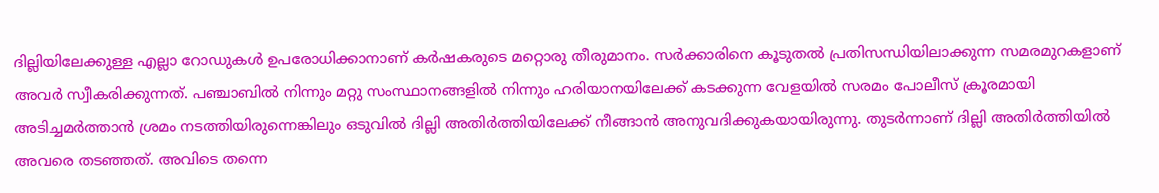ദില്ലിയിലേക്കുള്ള എല്ലാ റോഡുകള്‍ ഉപരോധിക്കാനാണ് കര്‍ഷകരുടെ മറ്റൊരു തീരുമാനം. സര്‍ക്കാരിനെ കൂടുതല്‍ പ്രതിസന്ധിയിലാക്കുന്ന സമരമുറകളാണ് അവര്‍ സ്വീകരിക്കുന്നത്. പഞ്ചാബില്‍ നിന്നും മറ്റു സംസ്ഥാനങ്ങളില്‍ നിന്നും ഹരിയാനയിലേക്ക് കടക്കുന്ന വേളയില്‍ സരമം പോലീസ് ക്രൂരമായി അടിച്ചമര്‍ത്താന്‍ ശ്രമം നടത്തിയിരുന്നെങ്കിലും ഒടുവില്‍ ദില്ലി അതിര്‍ത്തിയിലേക്ക് നീങ്ങാന്‍ അനുവദിക്കുകയായിരുന്നു. തുടര്‍ന്നാണ് ദില്ലി അതിര്‍ത്തിയില്‍ അവരെ തടഞ്ഞത്. അവിടെ തന്നെ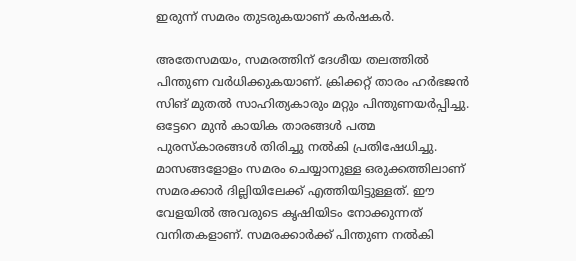ഇരുന്ന് സമരം തുടരുകയാണ് കര്‍ഷകര്‍.

അതേസമയം, സമരത്തിന് ദേശീയ തലത്തില്‍ പിന്തുണ വര്‍ധിക്കുകയാണ്. ക്രിക്കറ്റ് താരം ഹര്‍ഭജന്‍ സിങ് മുതല്‍ സാഹിത്യകാരും മറ്റും പിന്തുണയര്‍പ്പിച്ചു. ഒട്ടേറെ മുന്‍ കായിക താരങ്ങള്‍ പത്മ പുരസ്‌കാരങ്ങള്‍ തിരിച്ചു നല്‍കി പ്രതിഷേധിച്ചു. മാസങ്ങളോളം സമരം ചെയ്യാനുള്ള ഒരുക്കത്തിലാണ് സമരക്കാര്‍ ദില്ലിയിലേക്ക് എത്തിയിട്ടുള്ളത്. ഈ വേളയില്‍ അവരുടെ കൃഷിയിടം നോക്കുന്നത് വനിതകളാണ്. സമരക്കാര്‍ക്ക് പിന്തുണ നല്‍കി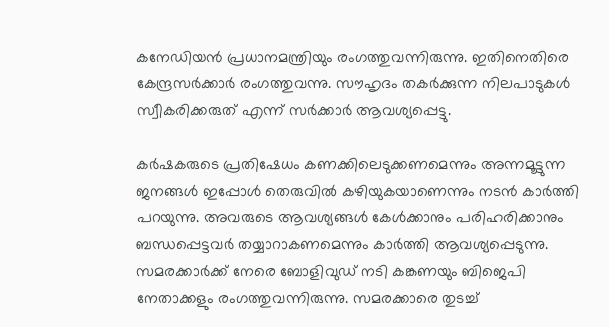കനേഡിയന്‍ പ്രധാനമന്ത്രിയും രംഗത്തുവന്നിരുന്നു. ഇതിനെതിരെ കേന്ദ്രസര്‍ക്കാര്‍ രംഗത്തുവന്നു. സൗഹൃദം തകര്‍ക്കുന്ന നിലപാടുകള്‍ സ്വീകരിക്കരുത് എന്ന് സര്‍ക്കാര്‍ ആവശ്യപ്പെട്ടു.

കര്‍ഷകരുടെ പ്രതിഷേധം കണക്കിലെടുക്കണമെന്നും അന്നമൂട്ടുന്ന ജനങ്ങള്‍ ഇപ്പോള്‍ തെരുവില്‍ കഴിയുകയാണെന്നും നടന്‍ കാര്‍ത്തി പറയുന്നു. അവരുടെ ആവശ്യങ്ങള്‍ കേള്‍ക്കാനും പരിഹരിക്കാനും ബന്ധപ്പെട്ടവര്‍ തയ്യാറാകണമെന്നും കാര്‍ത്തി ആവശ്യപ്പെടുന്നു. സമരക്കാര്‍ക്ക് നേരെ ബോളിവുഡ് നടി കങ്കണയും ബിജെപി നേതാക്കളും രംഗത്തുവന്നിരുന്നു. സമരക്കാരെ തുടച്ച്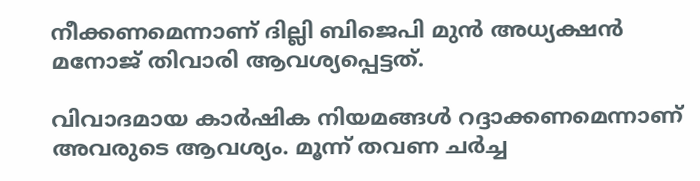നീക്കണമെന്നാണ് ദില്ലി ബിജെപി മുന്‍ അധ്യക്ഷന്‍ മനോജ് തിവാരി ആവശ്യപ്പെട്ടത്.

വിവാദമായ കാര്‍ഷിക നിയമങ്ങള്‍ റദ്ദാക്കണമെന്നാണ് അവരുടെ ആവശ്യം. മൂന്ന് തവണ ചര്‍ച്ച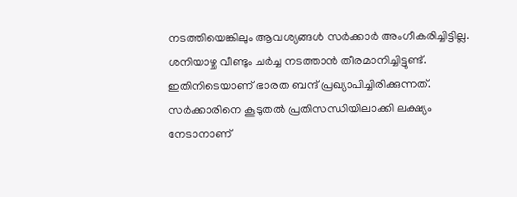നടത്തിയെങ്കിലും ആവശ്യങ്ങള്‍ സര്‍ക്കാര്‍ അംഗീകരിച്ചിട്ടില്ല. ശനിയാഴ്ച വീണ്ടും ചര്‍ച്ച നടത്താന്‍ തീരമാനിച്ചിട്ടുണ്ട്. ഇതിനിടെയാണ് ഭാരത ബന്ദ് പ്രഖ്യാപിച്ചിരിക്കുന്നത്. സര്‍ക്കാരിനെ കൂടുതല്‍ പ്രതിസന്ധിയിലാക്കി ലക്ഷ്യം നേടാനാണ്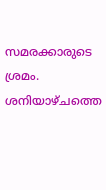സമരക്കാരുടെ ശ്രമം. ശനിയാഴ്ചത്തെ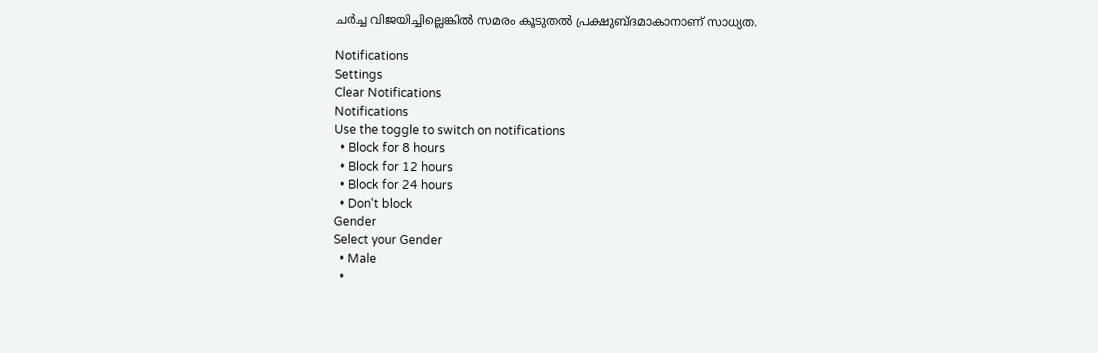ചര്‍ച്ച വിജയിച്ചില്ലെങ്കില്‍ സമരം കൂടുതല്‍ പ്രക്ഷുബ്ദമാകാനാണ് സാധ്യത.

Notifications
Settings
Clear Notifications
Notifications
Use the toggle to switch on notifications
  • Block for 8 hours
  • Block for 12 hours
  • Block for 24 hours
  • Don't block
Gender
Select your Gender
  • Male
  •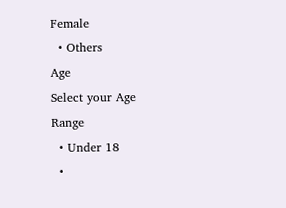Female
  • Others
Age
Select your Age Range
  • Under 18
  •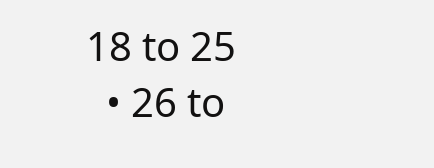18 to 25
  • 26 to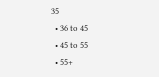35
  • 36 to 45
  • 45 to 55
  • 55+